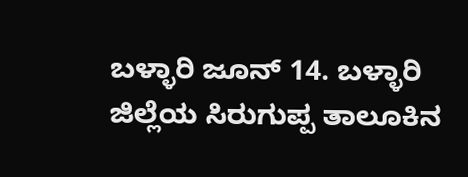ಬಳ್ಳಾರಿ ಜೂನ್ 14. ಬಳ್ಳಾರಿ ಜಿಲ್ಲೆಯ ಸಿರುಗುಪ್ಪ ತಾಲೂಕಿನ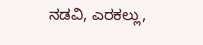ನಡವಿ, ಎರಕಲ್ಲು,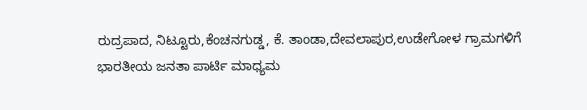ರುದ್ರಪಾದ, ನಿಟ್ಟೂರು,ಕೆಂಚನಗುಡ್ಡ, ಕೆ. ತಾಂಡಾ,ದೇವಲಾಪುರ,ಉಡೇಗೋಳ ಗ್ರಾಮಗಳಿಗೆ ಭಾರತೀಯ ಜನತಾ ಪಾರ್ಟಿ ಮಾಧ್ಯಮ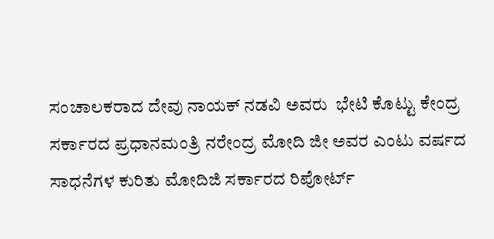ಸಂಚಾಲಕರಾದ ದೇವು ನಾಯಕ್ ನಡವಿ ಅವರು  ಭೇಟಿ ಕೊಟ್ಟು ಕೇಂದ್ರ ಸರ್ಕಾರದ ಪ್ರಧಾನಮಂತ್ರಿ ನರೇಂದ್ರ ಮೋದಿ ಜೀ ಅವರ ಎಂಟು ವರ್ಷದ ಸಾಧನೆಗಳ ಕುರಿತು ಮೋದಿಜಿ ಸರ್ಕಾರದ ರಿಪೋರ್ಟ್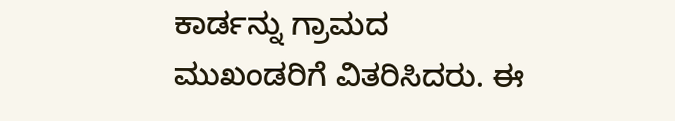ಕಾರ್ಡನ್ನು ಗ್ರಾಮದ ಮುಖಂಡರಿಗೆ ವಿತರಿಸಿದರು. ಈ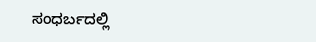ಸಂಧರ್ಬದಲ್ಲಿ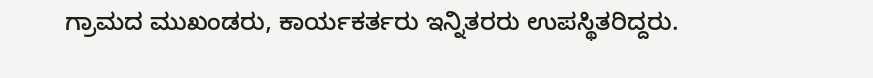ಗ್ರಾಮದ ಮುಖಂಡರು, ಕಾರ್ಯಕರ್ತರು ಇನ್ನಿತರರು ಉಪಸ್ಥಿತರಿದ್ದರು.